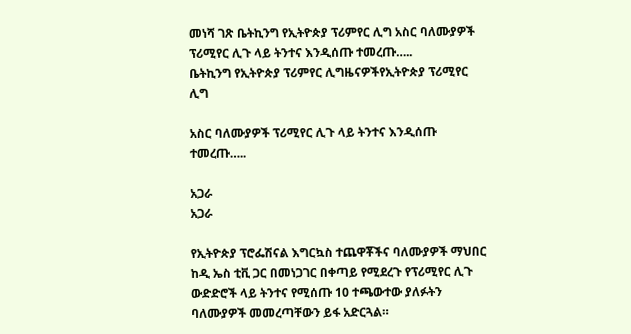መነሻ ገጽ ቤትኪንግ የኢትዮጵያ ፕሪምየር ሊግ አስር ባለሙያዎች ፕሪሚየር ሊጉ ላይ ትንተና እንዲሰጡ ተመረጡ…..
ቤትኪንግ የኢትዮጵያ ፕሪምየር ሊግዜናዎችየኢትዮጵያ ፕሪሚየር ሊግ

አስር ባለሙያዎች ፕሪሚየር ሊጉ ላይ ትንተና እንዲሰጡ ተመረጡ…..

አጋራ
አጋራ

የኢትዮጵያ ፕሮፌሽናል እግርኳስ ተጨዋቾችና ባለሙያዎች ማህበር ከዲ ኤስ ቲቪ ጋር በመነጋገር በቀጣይ የሚደረጉ የፕሪሚየር ሊጉ ውድድሮች ላይ ትንተና የሚሰጡ 10 ተጫውተው ያለፉትን ባለሙያዎች መመረጣቸውን ይፋ አድርጓል።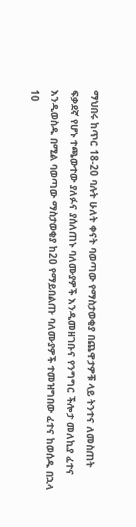ማህበሩ ከጥር 18-20 ባሉት ሁለት ቀናት ባወጣው የማስታወቂያ በጨዋታዎቹ ላይ ትንተና ለመስጠት ፍቃደኛ የሆኑ ተጫውተው ያለፉና ያሰለጠኑ ባለሙያዎች እንዲመዘገቡና የንግግር ችሎታ መለኪያ ፈተና እንዲወስዱ በሚል ባወጣው ማስታወቂያ ከ20 የማይበልጡ ባለሙያዎች ተመዝግበው ፈተና ከወሰዱ በኋላ 10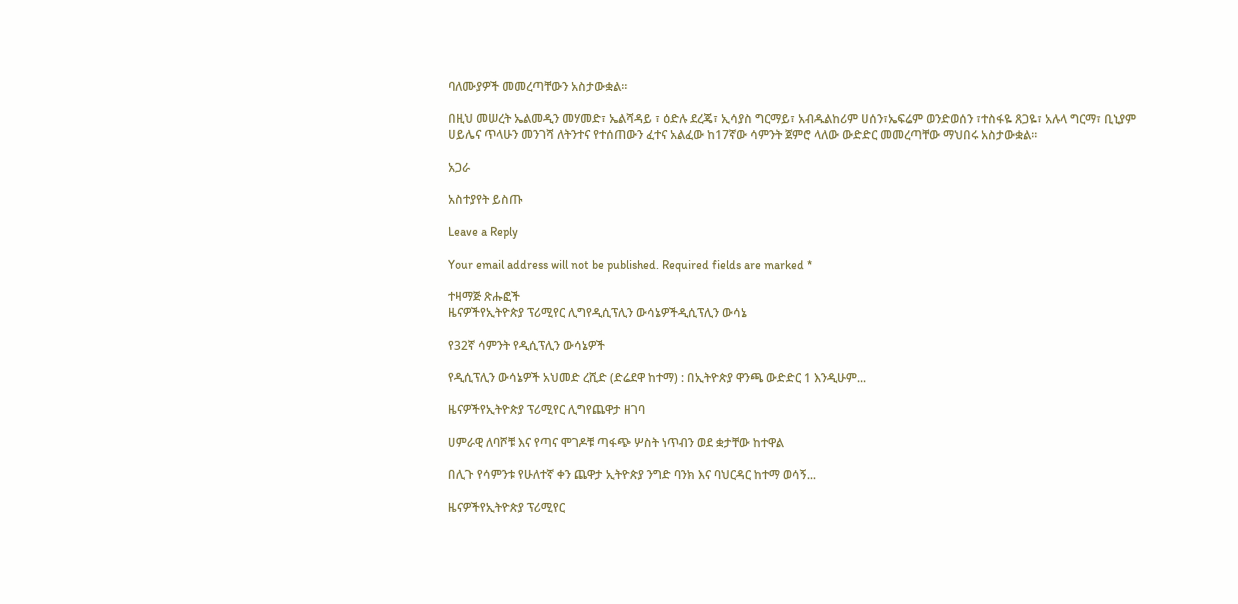ባለሙያዎች መመረጣቸውን አስታውቋል።

በዚህ መሠረት ኤልመዲን መሃመድ፣ ኤልሻዳይ ፣ ዕድሉ ደረጄ፣ ኢሳያስ ግርማይ፣ አብዱልከሪም ሀሰን፣ኤፍሬም ወንድወሰን ፣ተስፋዬ ጸጋዬ፣ አሉላ ግርማ፣ ቢኒያም ሀይሌና ጥላሁን መንገሻ ለትንተና የተሰጠውን ፈተና አልፈው ከ17ኛው ሳምንት ጀምሮ ላለው ውድድር መመረጣቸው ማህበሩ አስታውቋል።

አጋራ

አስተያየት ይስጡ

Leave a Reply

Your email address will not be published. Required fields are marked *

ተዛማጅ ጽሑፎች
ዜናዎችየኢትዮጵያ ፕሪሚየር ሊግየዲሲፕሊን ውሳኔዎችዲሲፕሊን ውሳኔ

የ32ኛ ሳምንት የዲሲፕሊን ውሳኔዎች

የዲሲፕሊን ውሳኔዎች አህመድ ረሺድ (ድሬደዋ ከተማ) : በኢትዮጵያ ዋንጫ ውድድር 1 እንዲሁም...

ዜናዎችየኢትዮጵያ ፕሪሚየር ሊግየጨዋታ ዘገባ

ሀምራዊ ለባሾቹ እና የጣና ሞገዶቹ ጣፋጭ ሦስት ነጥብን ወደ ቋታቸው ከተዋል

በሊጉ የሳምንቱ የሁለተኛ ቀን ጨዋታ ኢትዮጵያ ንግድ ባንክ እና ባህርዳር ከተማ ወሳኝ...

ዜናዎችየኢትዮጵያ ፕሪሚየር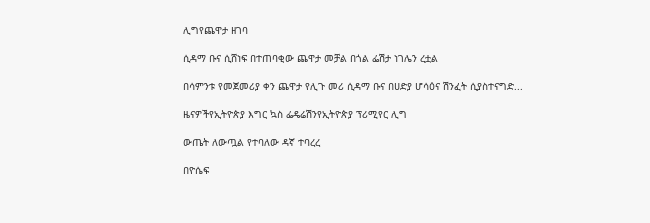ሊግየጨዋታ ዘገባ

ሲዳማ ቡና ሲሸነፍ በተጠባቂው ጨዋታ መቻል በጎል ፌሽታ ነገሌን ረቷል

በሳምንቱ የመጀመሪያ ቀን ጨዋታ የሊጉ መሪ ሲዳማ ቡና በሀድያ ሆሳዕና ሽንፈት ሲያስተናግድ...

ዜናዎችየኢትዮጵያ እግር ኳስ ፌዴሬሽንየኢትዮጵያ ፕሪሚየር ሊግ

ውጤት ለውጧል የተባለው ዳኛ ተባረረ

በዮሴፍ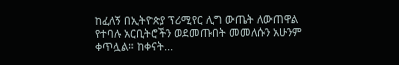ከፈለኝ በኢትዮጵያ ፕሪሚየር ሊግ ውጤት ለውጠዋል የተባሉ አርቢትሮችን ወደመጡበት መመለሱን አሁንም ቀጥሏል። ከቀናት...